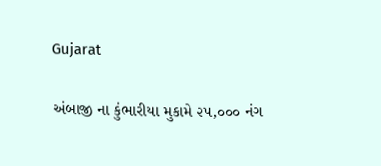Gujarat

અંબાજી ના કુંભારીયા મુકામે ૨૫,૦૦૦ નંગ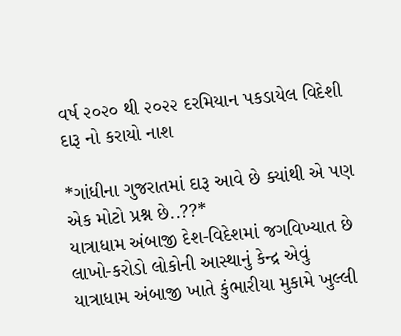વર્ષ ૨૦૨૦ થી ૨૦૨૨ દરમિયાન પકડાયેલ વિદેશી દારૂ નો કરાયો નાશ

*ગાંધીના ગુજરાતમાં દારૂ આવે છે ક્યાંથી એ પણ એક મોટો પ્રશ્ન છે..??*
યાત્રાધામ અંબાજી દેશ-વિદેશમાં જગવિખ્યાત છે લાખો-કરોડો લોકોની આસ્થાનું કેન્દ્ર એવું યાત્રાધામ અંબાજી ખાતે કુંભારીયા મુકામે ખુલ્લી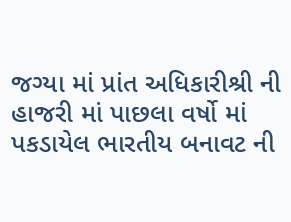જગ્યા માં પ્રાંત અધિકારીશ્રી ની હાજરી માં પાછલા વર્ષો માં પકડાયેલ ભારતીય બનાવટ ની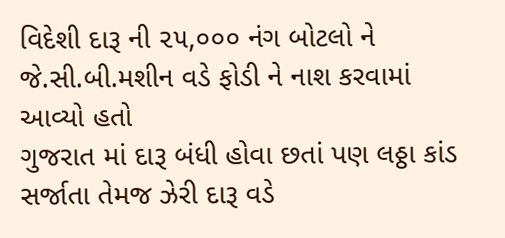વિદેશી દારૂ ની ૨૫,૦૦૦ નંગ બોટલો ને જે.સી.બી.મશીન વડે ફોડી ને નાશ કરવામાં આવ્યો હતો
ગુજરાત માં દારૂ બંધી હોવા છતાં પણ લઠ્ઠા કાંડ સર્જાતા તેમજ ઝેરી દારૂ વડે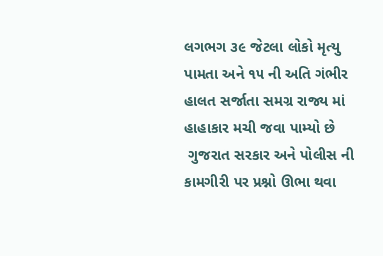લગભગ ૩૯ જેટલા લોકો મૃત્યુ પામતા અને ૧૫ ની અતિ ગંભીર હાલત સર્જાતા સમગ્ર રાજ્ય માં હાહાકાર મચી જવા પામ્યો છે
 ગુજરાત સરકાર અને પોલીસ ની કામગીરી પર પ્રશ્નો ઊભા થવા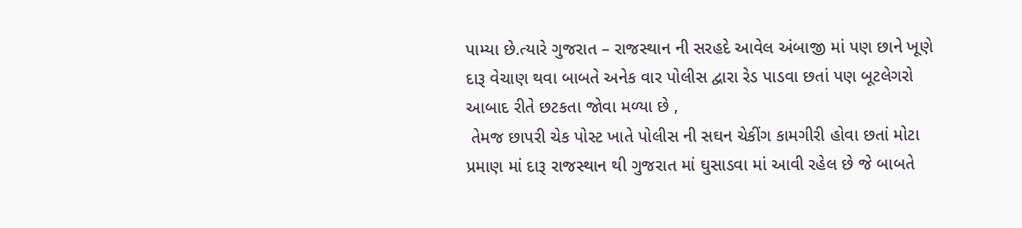પામ્યા છે.ત્યારે ગુજરાત – રાજસ્થાન ની સરહદે આવેલ અંબાજી માં પણ છાને ખૂણે દારૂ વેચાણ થવા બાબતે અનેક વાર પોલીસ દ્વારા રેડ પાડવા છતાં પણ બૂટલેગરો આબાદ રીતે છટકતા જોવા મળ્યા છે ,
 તેમજ છાપરી ચેક પોસ્ટ ખાતે પોલીસ ની સઘન ચેકીંગ કામગીરી હોવા છતાં મોટા પ્રમાણ માં દારૂ રાજસ્થાન થી ગુજરાત માં ઘુસાડવા માં આવી રહેલ છે જે બાબતે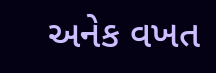અનેક વખત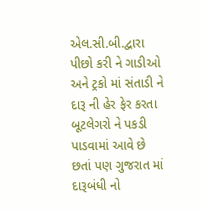એલ.સી.બી.દ્વારા પીછો કરી ને ગાડીઓ અને ટ્રકો માં સંતાડી ને દારૂ ની હેર ફેર કરતા બૂટલેગરો ને પકડી પાડવામાં આવે છે છતાં પણ ગુજરાત માં દારૂબંધી નો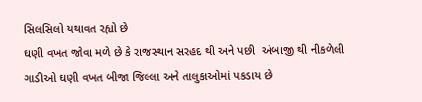સિલસિલો યથાવત રહ્યો છે
ઘણી વખત જોવા મળે છે કે રાજસ્થાન સરહદ થી અને પછી  અંબાજી થી નીકળેલી ગાડીઓ ઘણી વખત બીજા જિલ્લા અને તાલુકાઓમાં પકડાય છે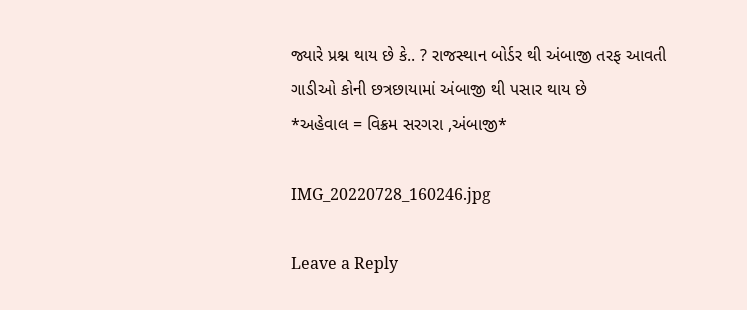જ્યારે પ્રશ્ન થાય છે કે.. ? રાજસ્થાન બોર્ડર થી અંબાજી તરફ આવતી ગાડીઓ કોની છત્રછાયામાં અંબાજી થી પસાર થાય છે
*અહેવાલ = વિક્રમ સરગરા ,અંબાજી*

IMG_20220728_160246.jpg

Leave a Reply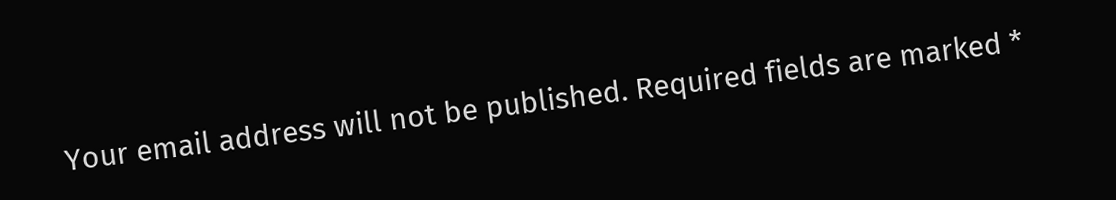Your email address will not be published. Required fields are marked *